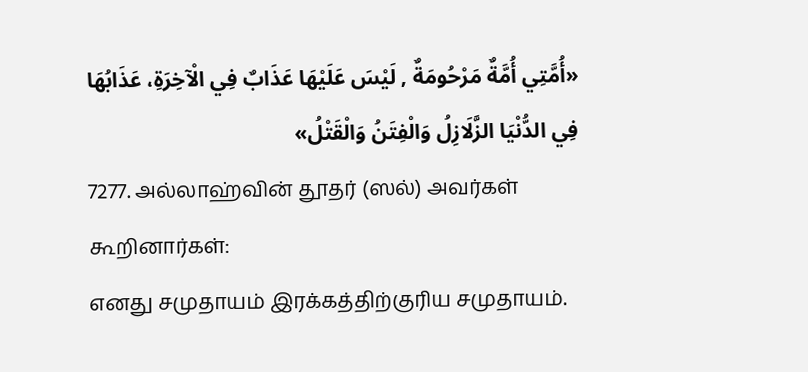«أُمَّتِي أُمَّةٌ مَرْحُومَةٌ , لَيْسَ عَلَيْهَا عَذَابٌ فِي الْآخِرَةِ، عَذَابُهَا فِي الدُّنْيَا الزَّلَازِلُ وَالْفِتَنُ وَالْقَتْلُ»
7277. அல்லாஹ்வின் தூதர் (ஸல்) அவர்கள் கூறினார்கள்:
எனது சமுதாயம் இரக்கத்திற்குரிய சமுதாயம்.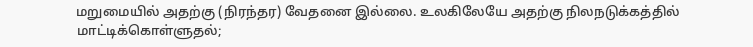மறுமையில் அதற்கு (நிரந்தர) வேதனை இல்லை. உலகிலேயே அதற்கு நிலநடுக்கத்தில் மாட்டிக்கொள்ளுதல்;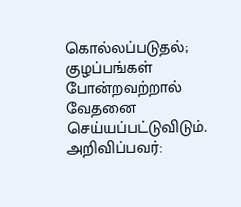கொல்லப்படுதல்; குழப்பங்கள் போன்றவற்றால் வேதனை செய்யப்பட்டுவிடும்.
அறிவிப்பவர்: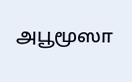அபூமூஸா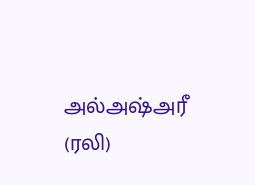அல்அஷ்அரீ (ரலி)